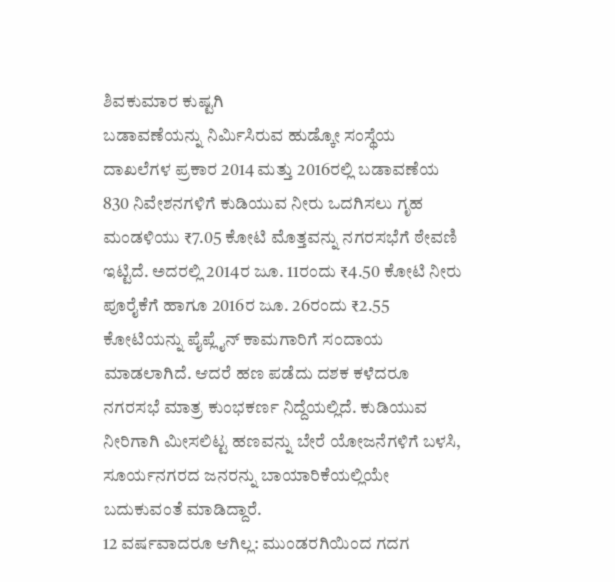ಶಿವಕುಮಾರ ಕುಷ್ಟಗಿ
ಬಡಾವಣೆಯನ್ನು ನಿರ್ಮಿಸಿರುವ ಹುಡ್ಕೋ ಸಂಸ್ಥೆಯ ದಾಖಲೆಗಳ ಪ್ರಕಾರ 2014 ಮತ್ತು 2016ರಲ್ಲಿ ಬಡಾವಣೆಯ 830 ನಿವೇಶನಗಳಿಗೆ ಕುಡಿಯುವ ನೀರು ಒದಗಿಸಲು ಗೃಹ ಮಂಡಳಿಯು ₹7.05 ಕೋಟಿ ಮೊತ್ತವನ್ನು ನಗರಸಭೆಗೆ ಠೇವಣಿ ಇಟ್ಟಿದೆ. ಅದರಲ್ಲಿ 2014ರ ಜೂ. 11ರಂದು ₹4.50 ಕೋಟಿ ನೀರು ಪೂರೈಕೆಗೆ ಹಾಗೂ 2016ರ ಜೂ. 26ರಂದು ₹2.55 ಕೋಟಿಯನ್ನು ಪೈಪ್ಲೈನ್ ಕಾಮಗಾರಿಗೆ ಸಂದಾಯ ಮಾಡಲಾಗಿದೆ. ಆದರೆ ಹಣ ಪಡೆದು ದಶಕ ಕಳೆದರೂ ನಗರಸಭೆ ಮಾತ್ರ ಕುಂಭಕರ್ಣ ನಿದ್ದೆಯಲ್ಲಿದೆ. ಕುಡಿಯುವ ನೀರಿಗಾಗಿ ಮೀಸಲಿಟ್ಟ ಹಣವನ್ನು ಬೇರೆ ಯೋಜನೆಗಳಿಗೆ ಬಳಸಿ, ಸೂರ್ಯನಗರದ ಜನರನ್ನು ಬಾಯಾರಿಕೆಯಲ್ಲಿಯೇ ಬದುಕುವಂತೆ ಮಾಡಿದ್ದಾರೆ.
12 ವರ್ಷವಾದರೂ ಆಗಿಲ್ಲ: ಮುಂಡರಗಿಯಿಂದ ಗದಗ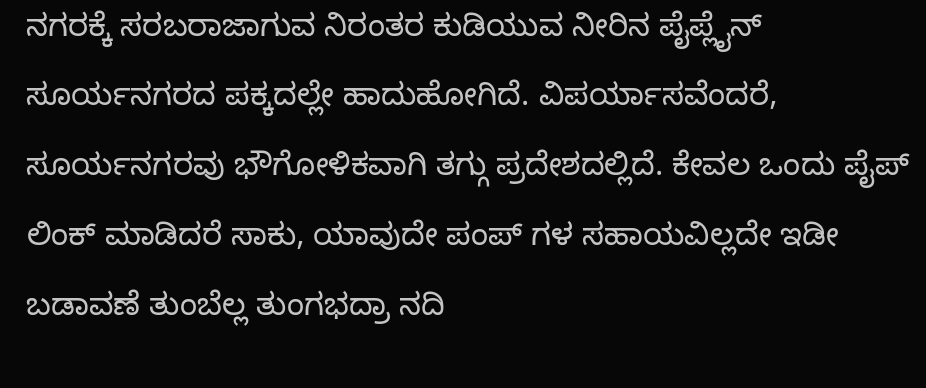ನಗರಕ್ಕೆ ಸರಬರಾಜಾಗುವ ನಿರಂತರ ಕುಡಿಯುವ ನೀರಿನ ಪೈಪ್ಲೈನ್ ಸೂರ್ಯನಗರದ ಪಕ್ಕದಲ್ಲೇ ಹಾದುಹೋಗಿದೆ. ವಿಪರ್ಯಾಸವೆಂದರೆ, ಸೂರ್ಯನಗರವು ಭೌಗೋಳಿಕವಾಗಿ ತಗ್ಗು ಪ್ರದೇಶದಲ್ಲಿದೆ. ಕೇವಲ ಒಂದು ಪೈಪ್ ಲಿಂಕ್ ಮಾಡಿದರೆ ಸಾಕು, ಯಾವುದೇ ಪಂಪ್ ಗಳ ಸಹಾಯವಿಲ್ಲದೇ ಇಡೀ ಬಡಾವಣೆ ತುಂಬೆಲ್ಲ ತುಂಗಭದ್ರಾ ನದಿ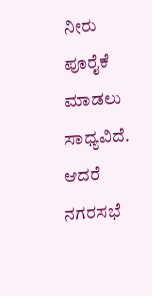ನೀರು ಪೂರೈಕೆ ಮಾಡಲು ಸಾಧ್ಯವಿದೆ. ಆದರೆ ನಗರಸಭೆ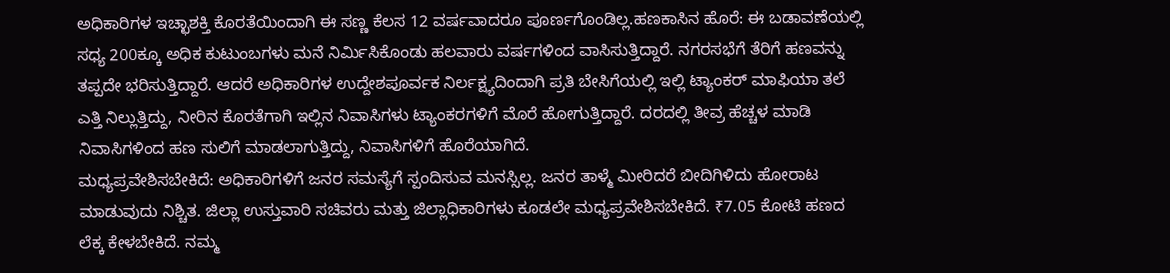ಅಧಿಕಾರಿಗಳ ಇಚ್ಛಾಶಕ್ತಿ ಕೊರತೆಯಿಂದಾಗಿ ಈ ಸಣ್ಣ ಕೆಲಸ 12 ವರ್ಷವಾದರೂ ಪೂರ್ಣಗೊಂಡಿಲ್ಲ.ಹಣಕಾಸಿನ ಹೊರೆ: ಈ ಬಡಾವಣೆಯಲ್ಲಿ ಸಧ್ಯ 200ಕ್ಕೂ ಅಧಿಕ ಕುಟುಂಬಗಳು ಮನೆ ನಿರ್ಮಿಸಿಕೊಂಡು ಹಲವಾರು ವರ್ಷಗಳಿಂದ ವಾಸಿಸುತ್ತಿದ್ದಾರೆ. ನಗರಸಭೆಗೆ ತೆರಿಗೆ ಹಣವನ್ನು ತಪ್ಪದೇ ಭರಿಸುತ್ತಿದ್ದಾರೆ. ಆದರೆ ಅಧಿಕಾರಿಗಳ ಉದ್ದೇಶಪೂರ್ವಕ ನಿರ್ಲಕ್ಷ್ಯದಿಂದಾಗಿ ಪ್ರತಿ ಬೇಸಿಗೆಯಲ್ಲಿ ಇಲ್ಲಿ ಟ್ಯಾಂಕರ್ ಮಾಫಿಯಾ ತಲೆ ಎತ್ತಿ ನಿಲ್ಲುತ್ತಿದ್ದು, ನೀರಿನ ಕೊರತೆಗಾಗಿ ಇಲ್ಲಿನ ನಿವಾಸಿಗಳು ಟ್ಯಾಂಕರಗಳಿಗೆ ಮೊರೆ ಹೋಗುತ್ತಿದ್ದಾರೆ. ದರದಲ್ಲಿ ತೀವ್ರ ಹೆಚ್ಚಳ ಮಾಡಿ ನಿವಾಸಿಗಳಿಂದ ಹಣ ಸುಲಿಗೆ ಮಾಡಲಾಗುತ್ತಿದ್ದು, ನಿವಾಸಿಗಳಿಗೆ ಹೊರೆಯಾಗಿದೆ.
ಮಧ್ಯಪ್ರವೇಶಿಸಬೇಕಿದೆ: ಅಧಿಕಾರಿಗಳಿಗೆ ಜನರ ಸಮಸ್ಯೆಗೆ ಸ್ಪಂದಿಸುವ ಮನಸ್ಸಿಲ್ಲ. ಜನರ ತಾಳ್ಮೆ ಮೀರಿದರೆ ಬೀದಿಗಿಳಿದು ಹೋರಾಟ ಮಾಡುವುದು ನಿಶ್ಚಿತ. ಜಿಲ್ಲಾ ಉಸ್ತುವಾರಿ ಸಚಿವರು ಮತ್ತು ಜಿಲ್ಲಾಧಿಕಾರಿಗಳು ಕೂಡಲೇ ಮಧ್ಯಪ್ರವೇಶಿಸಬೇಕಿದೆ. ₹7.05 ಕೋಟಿ ಹಣದ ಲೆಕ್ಕ ಕೇಳಬೇಕಿದೆ. ನಮ್ಮ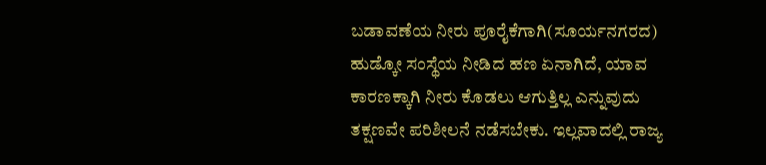ಬಡಾವಣೆಯ ನೀರು ಪೂರೈಕೆಗಾಗಿ(ಸೂರ್ಯನಗರದ) ಹುಡ್ಕೋ ಸಂಸ್ಥೆಯ ನೀಡಿದ ಹಣ ಏನಾಗಿದೆ, ಯಾವ ಕಾರಣಕ್ಕಾಗಿ ನೀರು ಕೊಡಲು ಆಗುತ್ತಿಲ್ಲ ಎನ್ನುವುದು ತಕ್ಷಣವೇ ಪರಿಶೀಲನೆ ನಡೆಸಬೇಕು. ಇಲ್ಲವಾದಲ್ಲಿ ರಾಜ್ಯ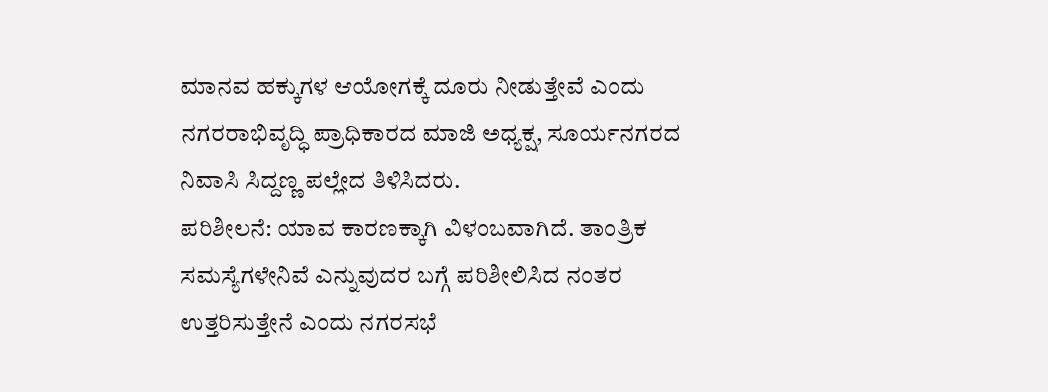ಮಾನವ ಹಕ್ಕುಗಳ ಆಯೋಗಕ್ಕೆ ದೂರು ನೀಡುತ್ತೇವೆ ಎಂದು ನಗರರಾಭಿವೃದ್ಧಿ ಪ್ರಾಧಿಕಾರದ ಮಾಜಿ ಅಧ್ಯಕ್ಷ, ಸೂರ್ಯನಗರದ ನಿವಾಸಿ ಸಿದ್ದಣ್ಣ ಪಲ್ಲೇದ ತಿಳಿಸಿದರು.
ಪರಿಶೀಲನೆ: ಯಾವ ಕಾರಣಕ್ಕಾಗಿ ವಿಳಂಬವಾಗಿದೆ. ತಾಂತ್ರಿಕ ಸಮಸ್ಯೆಗಳೇನಿವೆ ಎನ್ನುವುದರ ಬಗ್ಗೆ ಪರಿಶೀಲಿಸಿದ ನಂತರ ಉತ್ತರಿಸುತ್ತೇನೆ ಎಂದು ನಗರಸಭೆ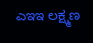ಎಇಇ ಲಕ್ಷ್ಮಣ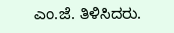ಎಂ.ಜೆ. ತಿಳಿಸಿದರು.